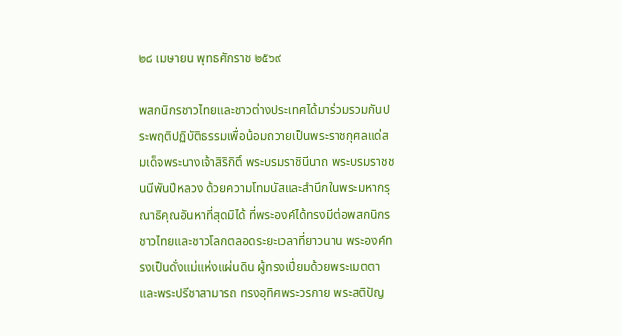๒๘ เมษายน พุทธศักราช ๒๕๖๙

พสกนิกรชาวไทยและชาวต่างประเทศได้มาร่วมรวมกันประพฤติปฏิบัติธรรมเพื่อน้อมถวายเป็นพระราชกุศลแด่สมเด็จพระนางเจ้าสิริกิติ์ พระบรมราชินีนาถ พระบรมราชชนนีพันปีหลวง ด้วยความโทมนัสและสำนึกในพระมหากรุณาธิคุณอันหาที่สุดมิได้ ที่พระองค์ได้ทรงมีต่อพสกนิกรชาวไทยและชาวโลกตลอดระยะเวลาที่ยาวนาน พระองค์ทรงเป็นดั่งแม่แห่งแผ่นดิน ผู้ทรงเปี่ยมด้วยพระเมตตาและพระปรีชาสามารถ ทรงอุทิศพระวรกาย พระสติปัญ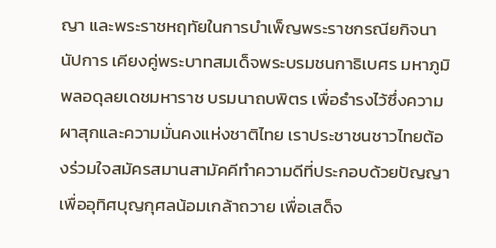ญา และพระราชหฤทัยในการบำเพ็ญพระราชกรณียกิจนานัปการ เคียงคู่พระบาทสมเด็จพระบรมชนกาธิเบศร มหาภูมิพลอดุลยเดชมหาราช บรมนาถบพิตร เพื่อธำรงไว้ซึ่งความผาสุกและความมั่นคงแห่งชาติไทย เราประชาชนชาวไทยต้องร่วมใจสมัครสมานสามัคคีทำความดีที่ประกอบด้วยปัญญา เพื่ออุทิศบุญกุศลน้อมเกล้าถวาย เพื่อเสด็จ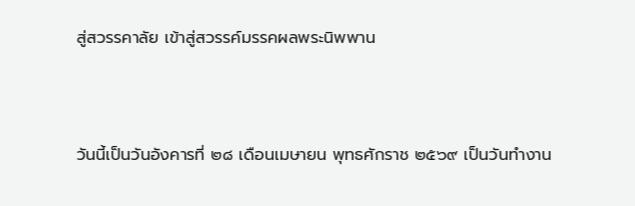สู่สวรรคาลัย เข้าสู่สวรรค์มรรคผลพระนิพพาน



วันนี้เป็นวันอังคารที่ ๒๘ เดือนเมษายน พุทธศักราช ๒๕๖๙ เป็นวันทำงาน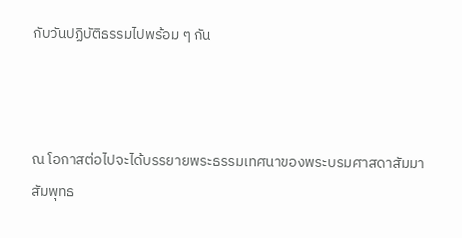กับวันปฏิบัติธรรมไปพร้อม ๆ กัน



ณ โอกาสต่อไปจะได้บรรยายพระธรรมเทศนาของพระบรมศาสดาสัมมาสัมพุทธ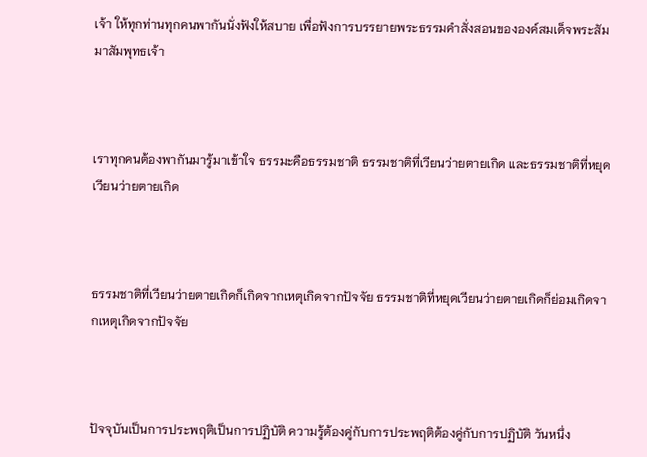เจ้า ให้ทุกท่านทุกคนพากันนั่งฟังให้สบาย เพื่อฟังการบรรยายพระธรรมคำสั่งสอนขององค์สมเด็จพระสัมมาสัมพุทธเจ้า



เราทุกคนต้องพากันมารู้มาเข้าใจ ธรรมะคือธรรมชาติ ธรรมชาติที่เวียนว่ายตายเกิด และธรรมชาติที่หยุดเวียนว่ายตายเกิด



ธรรมชาติที่เวียนว่ายตายเกิดก็เกิดจากเหตุเกิดจากปัจจัย ธรรมชาติที่หยุดเวียนว่ายตายเกิดก็ย่อมเกิดจากเหตุเกิดจากปัจจัย



ปัจจุบันเป็นการประพฤติเป็นการปฏิบัติ ความรู้ต้องคู่กับการประพฤติต้องคู่กับการปฏิบัติ วันหนึ่ง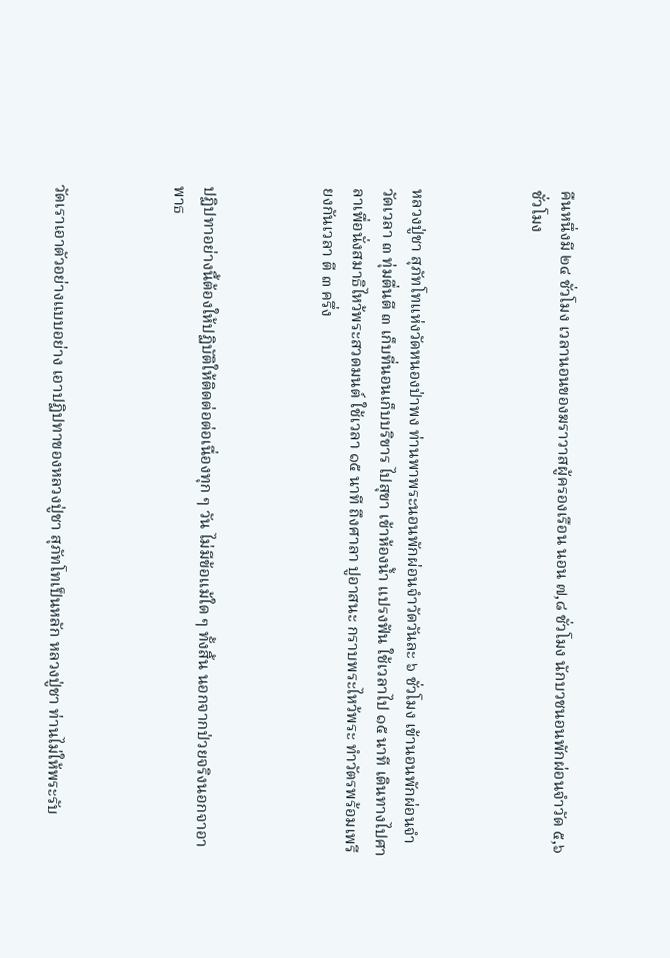คืนหนึ่งมี ๒๔ ชั่วโมง เวลานอนของฆราวาสผู้ครองเรือน นอน ๗,๘ ชั่วโมง นักบวชนอนพักผ่อนจำวัด ๕,๖ ชั่วโมง



หลวงปู่ชา สุภัทโทแห่งวัดหนองป่าพง ท่านพาพระนอนพักผ่อนจำวัดวันละ ๖ ชั่วโมง เข้านอนพักผ่อนจำวัดเวลา ๓ ทุ่มตื่นตี ๓ เก็บที่นอนเก็บบริขาร ไปสุขา เข้าห้องน้ำ แปรงฟัน ใช้เวลาไป ๑๕ นาที เดินทางไปศาลาเพื่อนั่งสมาธิไหว้พระสวดมนต์ ใช้เวลา ๑๕ นาที ถึงศาลา ปูอาสนะ กราบพระไหว้พระ ทำวัตรพร้อมเพรียงกันเวลา ตี ๓ ครึ่ง



ปฏิปทาอย่างนี้ต้องให้ปฏิบัติให้ติดต่อต่อเนื่องทุก ๆ วัน ไม่มีข้อแม้ใด ๆ ทั้งสิ้น นอกจากป่วยจริงนอกจาอาพาธ



วัดเราเอาตัวอย่างแบบอย่าง เอาปฏิปทาของหลวงปู่ชา สุภัทโทเป็นหลัก หลวงปู่ชา ท่านไม่ให้พระรับ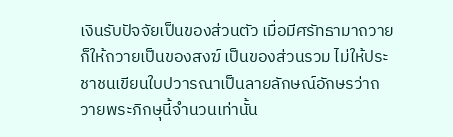เงินรับปัจจัยเป็นของส่วนตัว เมื่อมีศรัทธามาถวายก็ให้ถวายเป็นของสงฆ์ เป็นของส่วนรวม ไม่ให้ประชาชนเขียนใบปวารณาเป็นลายลักษณ์อักษรว่าถวายพระภิกษุนี้จำนวนเท่านั้น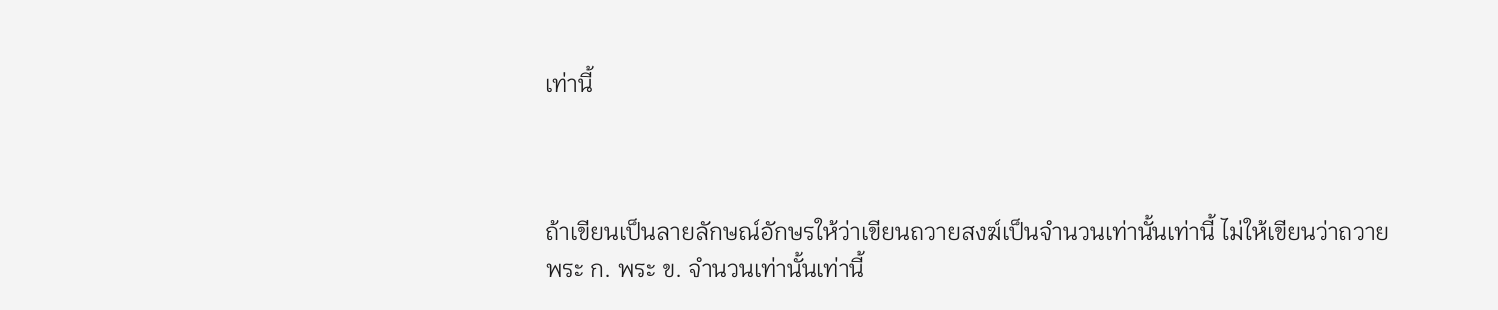เท่านี้



ถ้าเขียนเป็นลายลักษณ์อักษรให้ว่าเขียนถวายสงฆ์เป็นจำนวนเท่านั้นเท่านี้ ไม่ให้เขียนว่าถวาย พระ ก. พระ ข. จำนวนเท่านั้นเท่านี้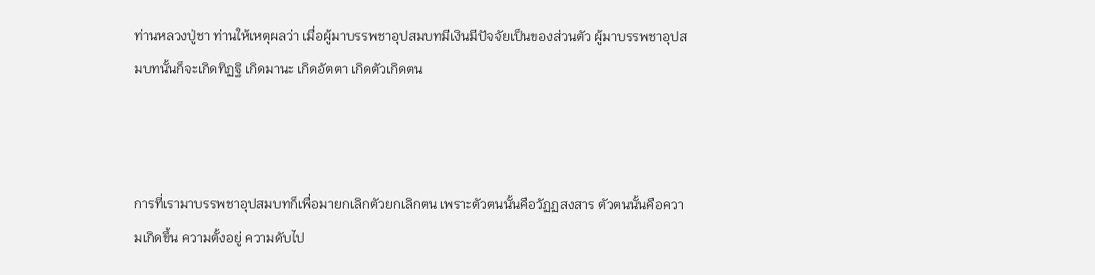ท่านหลวงปู่ชา ท่านให้เหตุผลว่า เมื่อผู้มาบรรพชาอุปสมบทมีเงินมีปัจจัยเป็นของส่วนตัว ผู้มาบรรพชาอุปสมบทนั้นก็จะเกิดทิฏฐิ เกิดมานะ เกิดอัตตา เกิดตัวเกิดตน



การที่เรามาบรรพชาอุปสมบทก็เพื่อมายกเลิกตัวยกเลิกตน เพราะตัวตนนั้นคือวัฏฏสงสาร ตัวตนนั้นคือความเกิดขึ้น ความตั้งอยู่ ความดับไป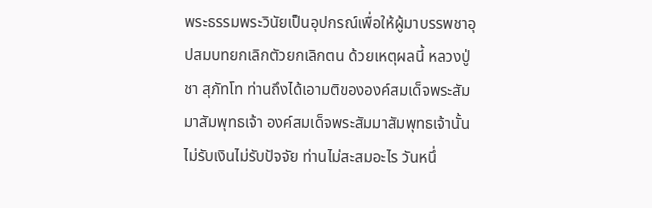พระธรรมพระวินัยเป็นอุปกรณ์เพื่อให้ผู้มาบรรพชาอุปสมบทยกเลิกตัวยกเลิกตน ด้วยเหตุผลนี้ หลวงปู่ชา สุภัทโท ท่านถึงได้เอามติขององค์สมเด็จพระสัมมาสัมพุทธเจ้า องค์สมเด็จพระสัมมาสัมพุทธเจ้านั้นไม่รับเงินไม่รับปัจจัย ท่านไม่สะสมอะไร วันหนึ่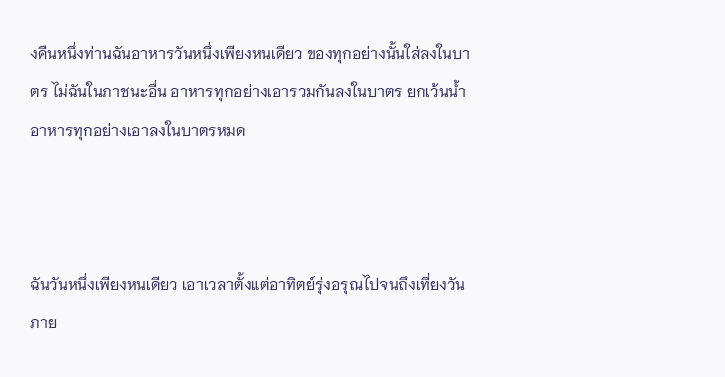งคืนหนึ่งท่านฉันอาหารวันหนึ่งเพียงหนเดียว ของทุกอย่างนั้นใส่ลงในบาตร ไม่ฉันในภาชนะอื่น อาหารทุกอย่างเอารวมกันลงในบาตร ยกเว้นน้ำ อาหารทุกอย่างเอาลงในบาตรหมด



ฉันวันหนึ่งเพียงหนเดียว เอาเวลาตั้งแต่อาทิตย์รุ่งอรุณไปจนถึงเที่ยงวัน ภาย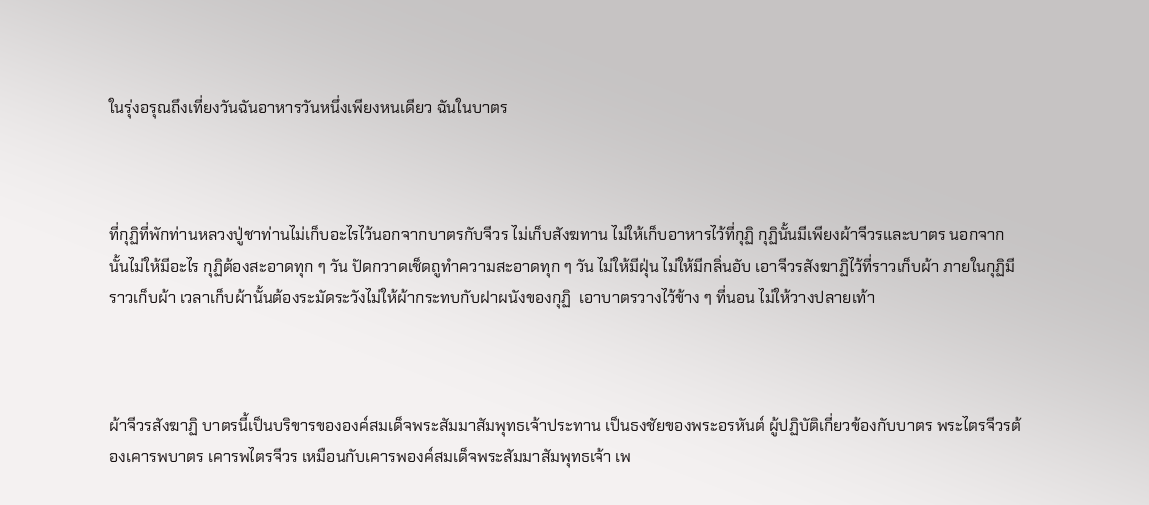ในรุ่งอรุณถึงเที่ยงวันฉันอาหารวันหนึ่งเพียงหนเดียว ฉันในบาตร



ที่กุฏิที่พักท่านหลวงปู่ชาท่านไม่เก็บอะไรไว้นอกจากบาตรกับจีวร ไม่เก็บสังฆทาน ไม่ให้เก็บอาหารไว้ที่กุฏิ กุฏินั้นมีเพียงผ้าจีวรและบาตร นอกจากนั้นไม่ให้มีอะไร กุฏิต้องสะอาดทุก ๆ วัน ปัดกวาดเช็ดถูทำความสะอาดทุก ๆ วัน ไม่ให้มีฝุ่น ไม่ให้มีกลิ่นอับ เอาจีวรสังฆาฏิไว้ที่ราวเก็บผ้า ภายในกุฏิมีราวเก็บผ้า เวลาเก็บผ้านั้นต้องระมัดระวังไม่ให้ผ้ากระทบกับฝาผนังของกุฏิ  เอาบาตรวางไว้ข้าง ๆ ที่นอน ไม่ให้วางปลายเท้า



ผ้าจีวรสังฆาฏิ บาตรนี้เป็นบริขารขององค์สมเด็จพระสัมมาสัมพุทธเจ้าประทาน เป็นธงชัยของพระอรหันต์ ผู้ปฏิบัติเกี่ยวข้องกับบาตร พระไตรจีวรต้องเคารพบาตร เคารพไตรจีวร เหมือนกับเคารพองค์สมเด็จพระสัมมาสัมพุทธเจ้า เพ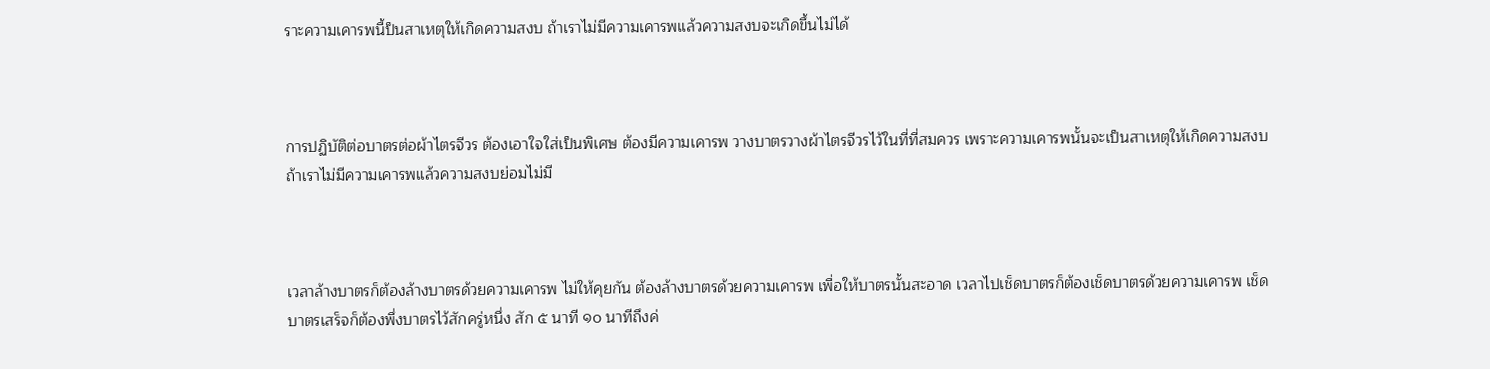ราะความเคารพนี้ป็นสาเหตุให้เกิดความสงบ ถ้าเราไม่มีความเคารพแล้วความสงบจะเกิดขึ้นไม่ได้



การปฏิบัติต่อบาตรต่อผ้าไตรจีวร ต้องเอาใจใส่เป็นพิเศษ ต้องมีความเคารพ วางบาตรวางผ้าไตรจีวรไว้ในที่ที่สมควร เพราะความเคารพนั้นจะเป็นสาเหตุให้เกิดความสงบ ถ้าเราไม่มีความเคารพแล้วความสงบย่อมไม่มี



เวลาล้างบาตรก็ต้องล้างบาตรด้วยความเคารพ ไม่ให้คุยกัน ต้องล้างบาตรด้วยความเคารพ เพื่อให้บาตรนั้นสะอาด เวลาไปเช็ดบาตรก็ต้องเช็ดบาตรด้วยความเคารพ เช็ดบาตรเสร็จก็ต้องพึ่งบาตรไว้สักครู่หนึ่ง สัก ๕ นาที ๑๐ นาทีถึงค่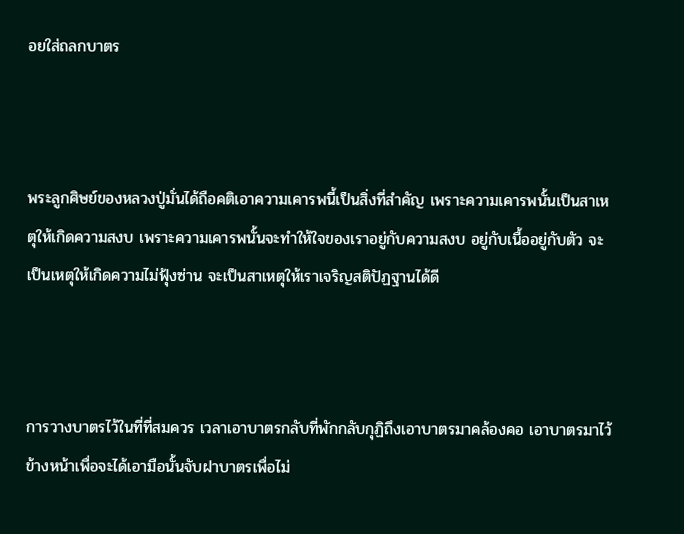อยใส่ถลกบาตร



พระลูกศิษย์ของหลวงปู่มั่นได้ถือคติเอาความเคารพนี้เป็นสิ่งที่สำคัญ เพราะความเคารพนั้นเป็นสาเหตุให้เกิดความสงบ เพราะความเคารพนั้นจะทำให้ใจของเราอยู่กับความสงบ อยู่กับเนื้ออยู่กับตัว จะเป็นเหตุให้เกิดความไม่ฟุ้งซ่าน จะเป็นสาเหตุให้เราเจริญสติปัฏฐานได้ดี



การวางบาตรไว้ในที่ที่สมควร เวลาเอาบาตรกลับที่พักกลับกุฏิถึงเอาบาตรมาคล้องคอ เอาบาตรมาไว้ข้างหน้าเพื่อจะได้เอามือนั้นจับฝาบาตรเพื่อไม่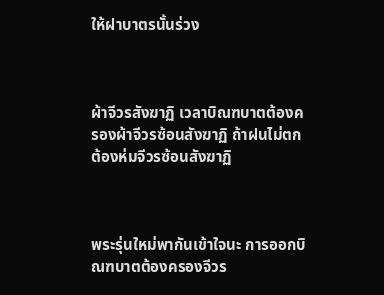ให้ฝาบาตรนั้นร่วง



ผ้าจีวรสังฆาฏิ เวลาบิณฑบาตต้องครองผ้าจีวรซ้อนสังฆาฏิ ถ้าฝนไม่ตกต้องห่มจีวรซ้อนสังฆาฏิ



พระรุ่นใหม่พากันเข้าใจนะ การออกบิณฑบาตต้องครองจีวร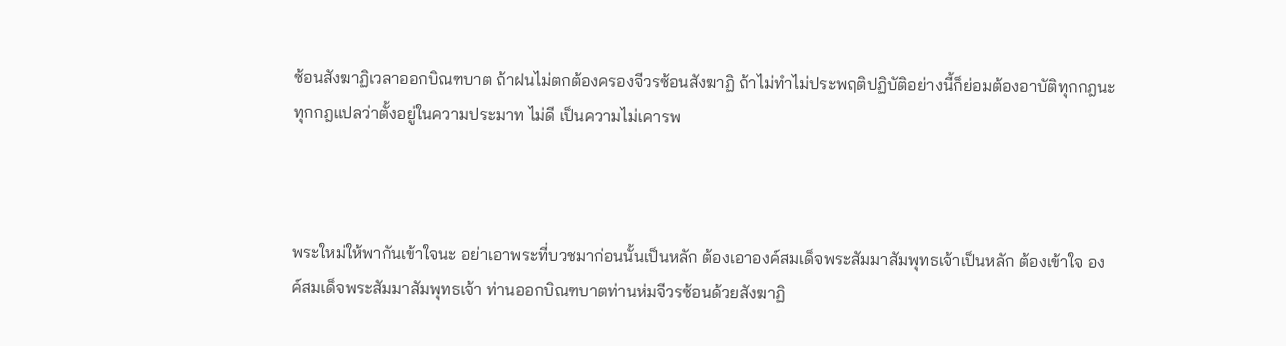ซ้อนสังฆาฏิเวลาออกบิณฑบาต ถ้าฝนไม่ตกต้องครองจีวรซ้อนสังฆาฏิ ถ้าไม่ทำไม่ประพฤติปฏิบัติอย่างนี้ก็ย่อมต้องอาบัติทุกกฎนะ ทุกกฎแปลว่าตั้งอยู่ในความประมาท ไม่ดี เป็นความไม่เคารพ



พระใหม่ให้พากันเข้าใจนะ อย่าเอาพระที่บวชมาก่อนนั้นเป็นหลัก ต้องเอาองค์สมเด็จพระสัมมาสัมพุทธเจ้าเป็นหลัก ต้องเข้าใจ องค์สมเด็จพระสัมมาสัมพุทธเจ้า ท่านออกบิณฑบาตท่านห่มจีวรซ้อนด้วยสังฆาฏิ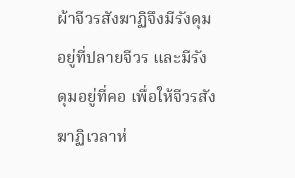ผ้าจีวรสังฆาฏิจึงมีรังดุมอยู่ที่ปลายจีวร และมีรังดุมอยู่ที่คอ เพื่อให้จีวรสังฆาฏิเวลาห่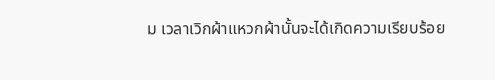ม เวลาเวิกผ้าแหวกผ้านั้นจะได้เกิดความเรียบร้อย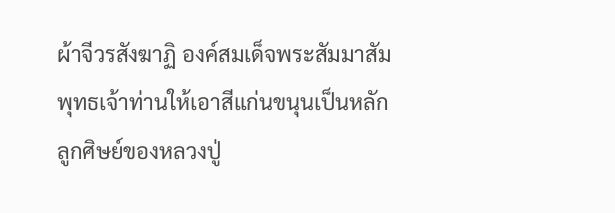ผ้าจีวรสังฆาฏิ องค์สมเด็จพระสัมมาสัมพุทธเจ้าท่านให้เอาสีแก่นขนุนเป็นหลัก ลูกศิษย์ของหลวงปู่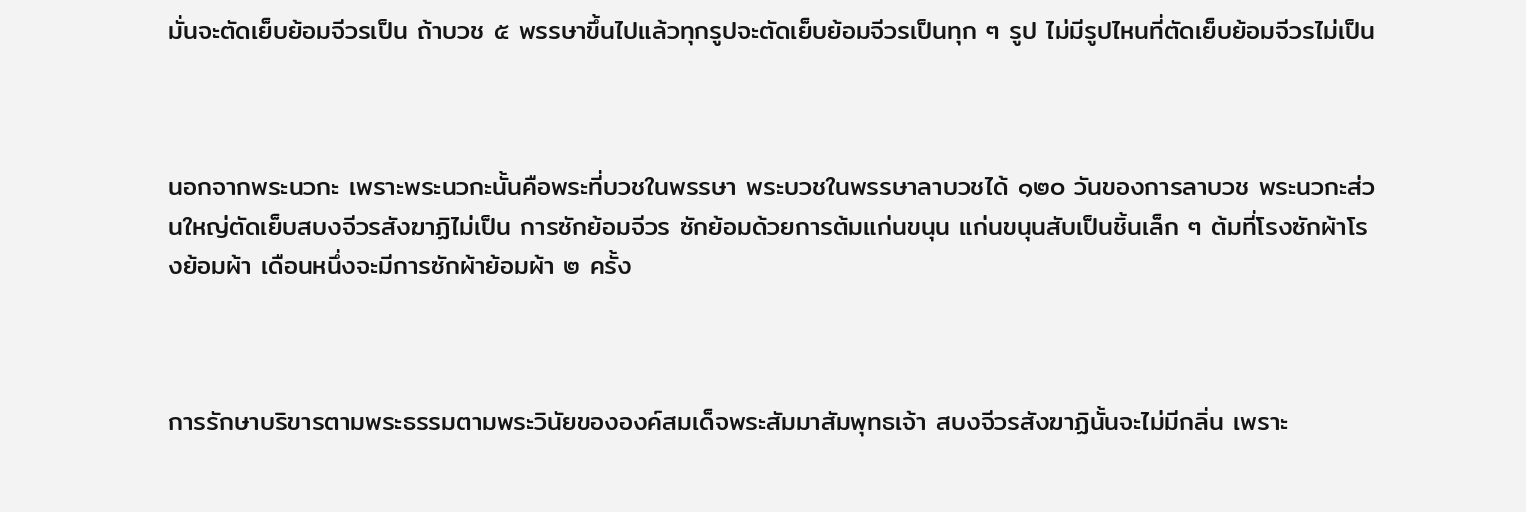มั่นจะตัดเย็บย้อมจีวรเป็น ถ้าบวช ๕ พรรษาขึ้นไปแล้วทุกรูปจะตัดเย็บย้อมจีวรเป็นทุก ๆ รูป ไม่มีรูปไหนที่ตัดเย็บย้อมจีวรไม่เป็น



นอกจากพระนวกะ เพราะพระนวกะนั้นคือพระที่บวชในพรรษา พระบวชในพรรษาลาบวชได้ ๑๒๐ วันของการลาบวช พระนวกะส่วนใหญ่ตัดเย็บสบงจีวรสังฆาฏิไม่เป็น การซักย้อมจีวร ซักย้อมด้วยการต้มแก่นขนุน แก่นขนุนสับเป็นชิ้นเล็ก ๆ ต้มที่โรงซักผ้าโรงย้อมผ้า เดือนหนึ่งจะมีการซักผ้าย้อมผ้า ๒ ครั้ง



การรักษาบริขารตามพระธรรมตามพระวินัยขององค์สมเด็จพระสัมมาสัมพุทธเจ้า สบงจีวรสังฆาฏินั้นจะไม่มีกลิ่น เพราะ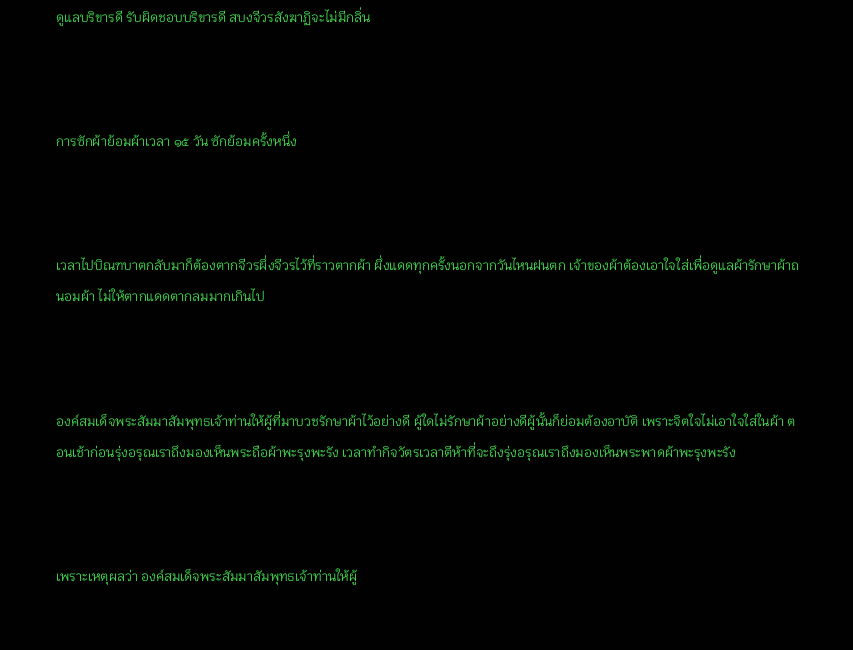ดูแลบริขารดี รับผิดชอบบริขารดี สบงจีวรสังฆาฏิจะไม่มีกลิ่น



การซักผ้าย้อมผ้าเวลา ๑๕ วัน ซักย้อมครั้งหนึ่ง



เวลาไปบิณฑบาตกลับมาก็ต้องตากจีวรผึ่งจีวรไว้ที่ราวตากผ้า ผึ่งแดดทุกครั้งนอกจากวันไหนฝนตก เจ้าของผ้าต้องเอาใจใส่เพื่อดูแลผ้ารักษาผ้าถนอมผ้า ไม่ให้ตากแดดตากลมมากเกินไป



องค์สมเด็จพระสัมมาสัมพุทธเจ้าท่านให้ผู้ที่มาบวชรักษาผ้าไว้อย่างดี ผู้ใดไม่รักษาผ้าอย่างดีผู้นั้นก็ย่อมต้องอาบัติ เพราะจิตใจไม่เอาใจใส่ในผ้า ตอนเช้าก่อนรุ่งอรุณเราถึงมองเห็นพระถือผ้าพะรุงพะรัง เวลาทำกิจวัตรเวลาตีห้าที่จะถึงรุ่งอรุณเราถึงมองเห็นพระพาดผ้าพะรุงพะรัง



เพราะเหตุผลว่า องค์สมเด็จพระสัมมาสัมพุทธเจ้าท่านให้ผู้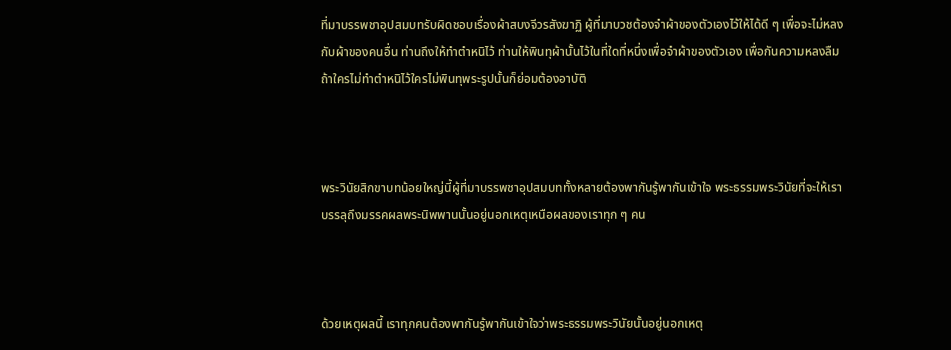ที่มาบรรพชาอุปสมบทรับผิดชอบเรื่องผ้าสบงจีวรสังฆาฏิ ผู้ที่มาบวชต้องจำผ้าของตัวเองไว้ให้ได้ดี ๆ เพื่อจะไม่หลงกับผ้าของคนอื่น ท่านถึงให้ทำตำหนิไว้ ท่านให้พินทุผ้านั้นไว้ในที่ใดที่หนึ่งเพื่อจำผ้าของตัวเอง เพื่อกันความหลงลืม ถ้าใครไม่ทำตำหนิไว้ใครไม่พินทุพระรูปนั้นก็ย่อมต้องอาบัติ



พระวินัยสิกขาบทน้อยใหญ่นี้ผู้ที่มาบรรพชาอุปสมบททั้งหลายต้องพากันรู้พากันเข้าใจ พระธรรมพระวินัยที่จะให้เราบรรลุถึงมรรคผลพระนิพพานนั้นอยู่นอกเหตุเหนือผลของเราทุก ๆ คน



ด้วยเหตุผลนี้ เราทุกคนต้องพากันรู้พากันเข้าใจว่าพระธรรมพระวินัยนั้นอยู่นอกเหตุ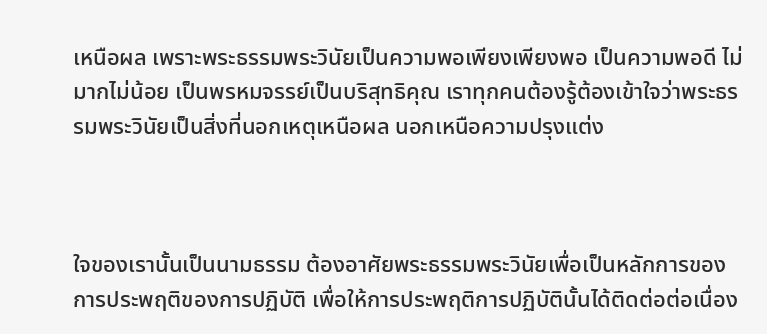เหนือผล เพราะพระธรรมพระวินัยเป็นความพอเพียงเพียงพอ เป็นความพอดี ไม่มากไม่น้อย เป็นพรหมจรรย์เป็นบริสุทธิคุณ เราทุกคนต้องรู้ต้องเข้าใจว่าพระธรรมพระวินัยเป็นสิ่งที่นอกเหตุเหนือผล นอกเหนือความปรุงแต่ง



ใจของเรานั้นเป็นนามธรรม ต้องอาศัยพระธรรมพระวินัยเพื่อเป็นหลักการของการประพฤติของการปฏิบัติ เพื่อให้การประพฤติการปฏิบัตินั้นได้ติดต่อต่อเนื่อง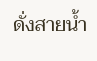ดั่งสายน้ำ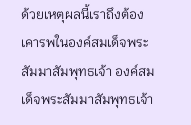ด้วยเหตุผลนี้เราถึงต้องเคารพในองค์สมเด็จพระสัมมาสัมพุทธเจ้า องค์สมเด็จพระสัมมาสัมพุทธเจ้า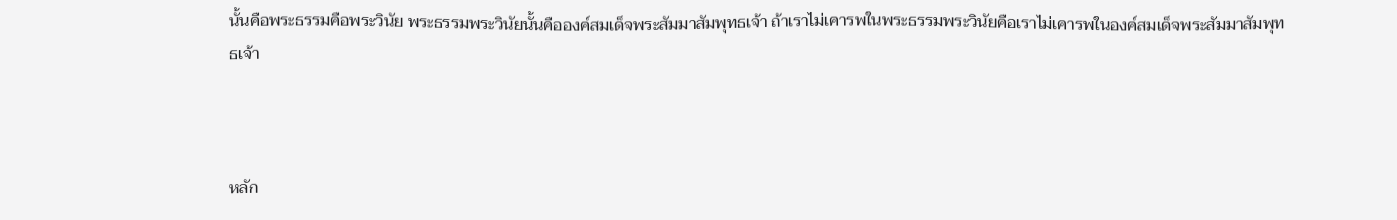นั้นคือพระธรรมคือพระวินัย พระธรรมพระวินัยนั้นคือองค์สมเด็จพระสัมมาสัมพุทธเจ้า ถ้าเราไม่เคารพในพระธรรมพระวินัยคือเราไม่เคารพในองค์สมเด็จพระสัมมาสัมพุทธเจ้า



หลัก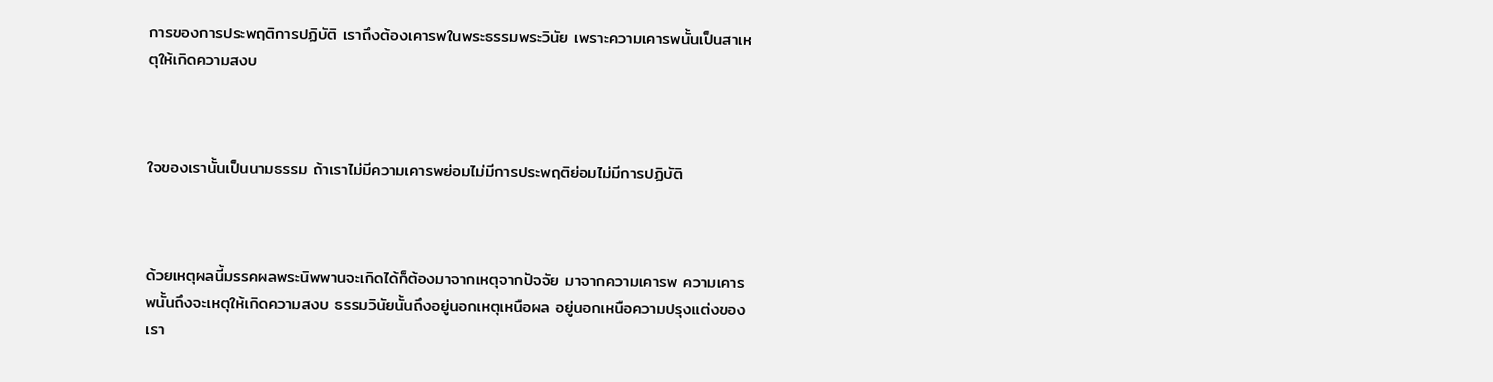การของการประพฤติการปฏิบัติ เราถึงต้องเคารพในพระธรรมพระวินัย เพราะความเคารพนั้นเป็นสาเหตุให้เกิดความสงบ



ใจของเรานั้นเป็นนามธรรม ถ้าเราไม่มีความเคารพย่อมไม่มีการประพฤติย่อมไม่มีการปฏิบัติ



ด้วยเหตุผลนี้มรรคผลพระนิพพานจะเกิดได้ก็ต้องมาจากเหตุจากปัจจัย มาจากความเคารพ ความเคารพนั้นถึงจะเหตุให้เกิดความสงบ ธรรมวินัยนั้นถึงอยู่นอกเหตุเหนือผล อยู่นอกเหนือความปรุงแต่งของเรา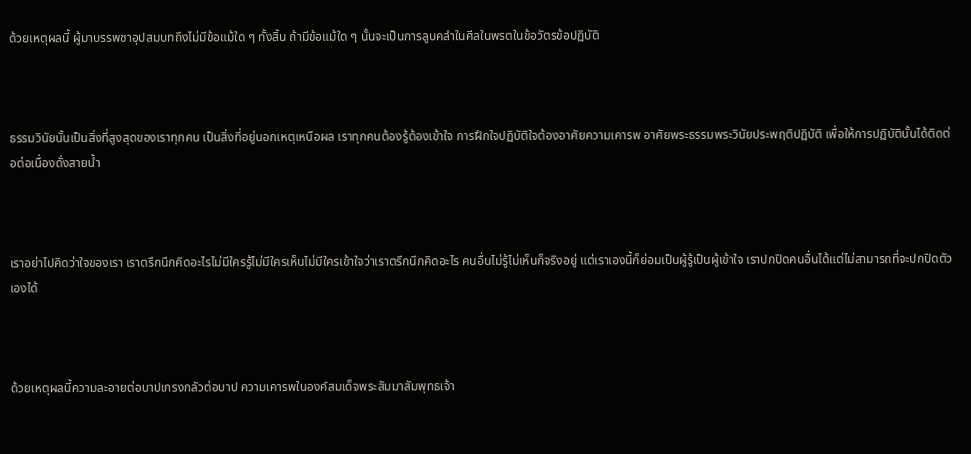ด้วยเหตุผลนี้ ผู้มาบรรพชาอุปสมบทถึงไม่มีข้อแม้ใด ๆ ทั้งสิ้น ถ้ามีข้อแม้ใด ๆ นั้นจะเป็นการลูบคลำในศีลในพรตในข้อวัตรข้อปฏิบัติ



ธรรมวินัยนั้นเป็นสิ่งที่สูงสุดของเราทุกคน เป็นสิ่งที่อยู่นอกเหตุเหนือผล เราทุกคนต้องรู้ต้องเข้าใจ การฝึกใจปฏิบัติใจต้องอาศัยความเคารพ อาศัยพระธรรมพระวินัยประพฤติปฏิบัติ เพื่อให้การปฏิบัตินั้นได้ติดต่อต่อเนื่องดั่งสายน้ำ



เราอย่าไปคิดว่าใจของเรา เราตรึกนึกคิดอะไรไม่มีใครรู้ไม่มีใครเห็นไม่มีใครเข้าใจว่าเราตรึกนึกคิดอะไร คนอื่นไม่รู้ไม่เห็นก็จริงอยู่ แต่เราเองนี้ก็ย่อมเป็นผู้รู้เป็นผู้เข้าใจ เราปกปิดคนอื่นได้แต่ไม่สามารถที่จะปกปิดตัวเองได้



ด้วยเหตุผลนี้ความละอายต่อบาปเกรงกลัวต่อบาป ความเคารพในองค์สมเด็จพระสัมมาสัมพุทธเจ้า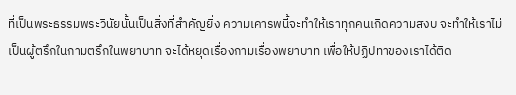ที่เป็นพระธรรมพระวินัยนั้นเป็นสิ่งที่สำคัญยิ่ง ความเคารพนี้จะทำให้เราทุกคนเกิดความสงบ จะทำให้เราไม่เป็นผู้ตรึกในกามตรึกในพยาบาท จะได้หยุดเรื่องกามเรื่องพยาบาท เพื่อให้ปฏิปทาของเราได้ติด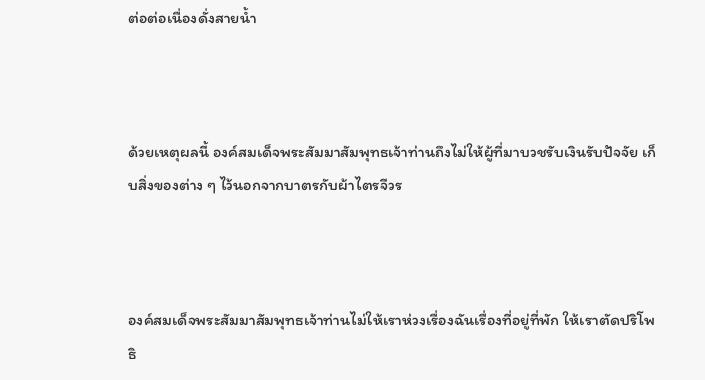ต่อต่อเนื่องดั่งสายน้ำ



ด้วยเหตุผลนี้ องค์สมเด็จพระสัมมาสัมพุทธเจ้าท่านถึงไม่ให้ผู้ที่มาบวชรับเงินรับปัจจัย เก็บสิ่งของต่าง ๆ ไว้นอกจากบาตรกับผ้าไตรจีวร



องค์สมเด็จพระสัมมาสัมพุทธเจ้าท่านไม่ให้เราห่วงเรื่องฉันเรื่องที่อยู่ที่พัก ให้เราตัดปริโพธิ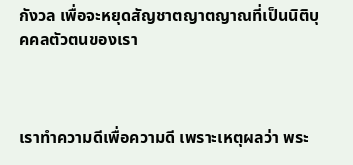กังวล เพื่อจะหยุดสัญชาตญาตญาณที่เป็นนิติบุคคลตัวตนของเรา



เราทำความดีเพื่อความดี เพราะเหตุผลว่า พระ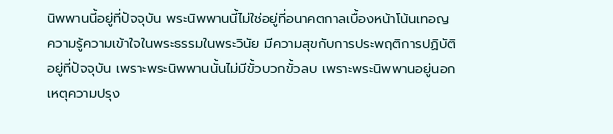นิพพานนี้อยู่ที่ปัจจุบัน พระนิพพานนี้ไม่ใช่อยู่ที่อนาคตกาลเบื้องหน้าโน้นเทอญ ความรู้ความเข้าใจในพระธรรมในพระวินัย มีความสุขกับการประพฤติการปฏิบัติอยู่ที่ปัจจุบัน เพราะพระนิพพานนั้นไม่มีขั้วบวกขั้วลบ เพราะพระนิพพานอยู่นอกเหตุความปรุง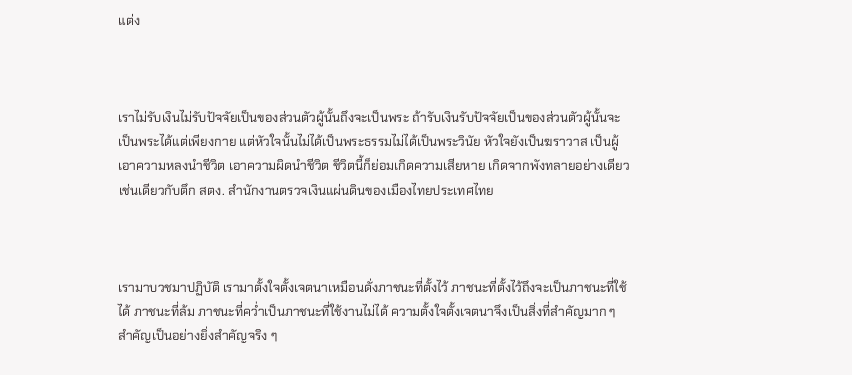แต่ง



เราไม่รับเงินไม่รับปัจจัยเป็นของส่วนตัวผู้นั้นถึงจะเป็นพระ ถ้ารับเงินรับปัจจัยเป็นของส่วนตัวผู้นั้นจะเป็นพระได้แต่เพียงกาย แต่หัวใจนั้นไม่ได้เป็นพระธรรมไม่ได้เป็นพระวินัย หัวใจยังเป็นฆราวาส เป็นผู้เอาความหลงนำชีวิต เอาความผิดนำชีวิต ชีวิตนี้ก็ย่อมเกิดความเสียหาย เกิดจากพังทลายอย่างเดียวเช่นเดียวกับตึก สตง. สำนักงานตรวจเงินแผ่นดินของเมืองไทยประเทศไทย



เรามาบวชมาปฏิบัติ เรามาตั้งใจตั้งเจตนาเหมือนดั่งภาชนะที่ตั้งไว้ ภาชนะที่ตั้งไว้ถึงจะเป็นภาชนะที่ใช้ได้ ภาชนะที่ล้ม ภาชนะที่คว่ำเป็นภาชนะที่ใช้งานไม่ได้ ความตั้งใจตั้งเจตนาจึงเป็นสิ่งที่สำคัญมาก ๆ สำคัญเป็นอย่างยิ่งสำคัญจริง ๆ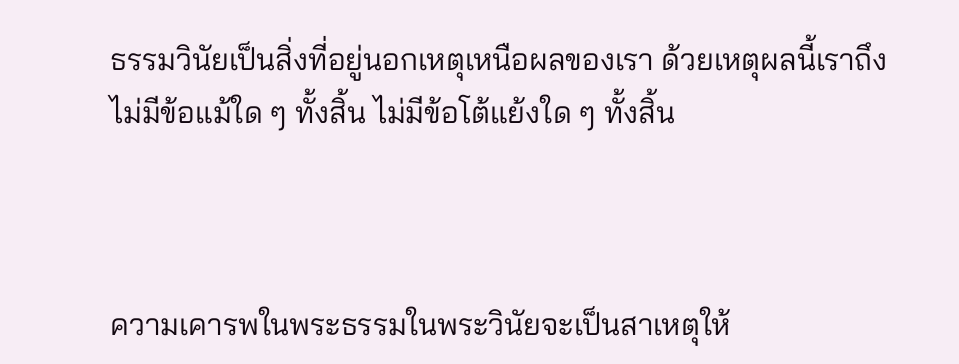ธรรมวินัยเป็นสิ่งที่อยู่นอกเหตุเหนือผลของเรา ด้วยเหตุผลนี้เราถึงไม่มีข้อแม้ใด ๆ ทั้งสิ้น ไม่มีข้อโต้แย้งใด ๆ ทั้งสิ้น



ความเคารพในพระธรรมในพระวินัยจะเป็นสาเหตุให้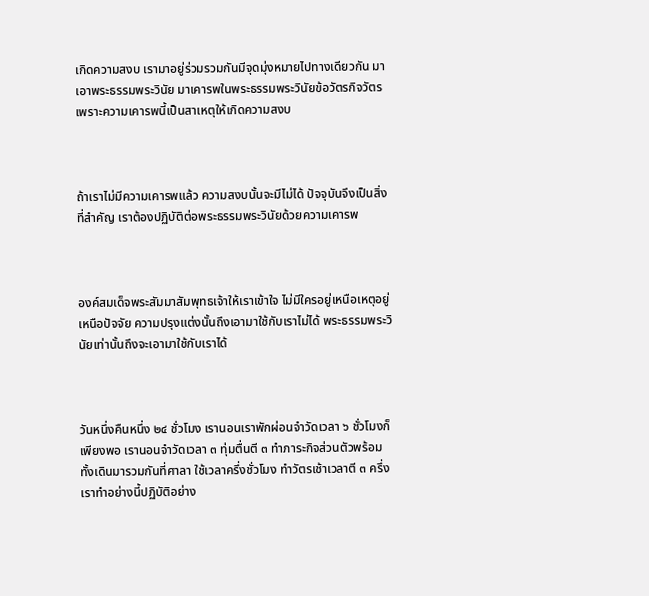เกิดความสงบ เรามาอยู่ร่วมรวมกันมีจุดมุ่งหมายไปทางเดียวกัน มาเอาพระธรรมพระวินัย มาเคารพในพระธรรมพระวินัยข้อวัตรกิจวัตร เพราะความเคารพนี้เป็นสาเหตุให้เกิดความสงบ



ถ้าเราไม่มีความเคารพแล้ว ความสงบนั้นจะมีไม่ได้ ปัจจุบันจึงเป็นสิ่งที่สำคัญ เราต้องปฏิบัติต่อพระธรรมพระวินัยด้วยความเคารพ



องค์สมเด็จพระสัมมาสัมพุทธเจ้าให้เราเข้าใจ ไม่มีใครอยู่เหนือเหตุอยู่เหนือปัจจัย ความปรุงแต่งนั้นถึงเอามาใช้กับเราไม่ได้ พระธรรมพระวินัยเท่านั้นถึงจะเอามาใช้กับเราได้



วันหนึ่งคืนหนึ่ง ๒๔ ชั่วโมง เรานอนเราพักผ่อนจำวัดเวลา ๖ ชั่วโมงก็เพียงพอ เรานอนจำวัดเวลา ๓ ทุ่มตื่นตี ๓ ทำภาระกิจส่วนตัวพร้อมทั้งเดินมารวมกันที่ศาลา ใช้เวลาครึ่งชั่วโมง ทำวัตรเช้าเวลาตี ๓ ครึ่ง เราทำอย่างนี้ปฏิบัติอย่าง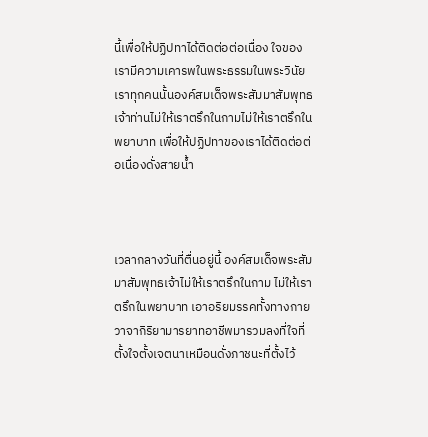นี้เพื่อให้ปฏิปทาได้ติดต่อต่อเนื่อง ใจของเรามีความเคารพในพระธรรมในพระวินัย เราทุกคนนั้นองค์สมเด็จพระสัมมาสัมพุทธเจ้าท่านไม่ให้เราตรึกในกามไม่ให้เราตรึกในพยาบาท เพื่อให้ปฏิปทาของเราได้ติดต่อต่อเนื่องดั่งสายน้ำ



เวลากลางวันที่ตื่นอยู่นี้ องค์สมเด็จพระสัมมาสัมพุทธเจ้าไม่ให้เราตรึกในกาม ไม่ให้เราตรึกในพยาบาท เอาอริยมรรคทั้งทางกายวาจากิริยามารยาทอาชีพมารวมลงที่ใจที่ตั้งใจตั้งเจตนาเหมือนดั่งภาชนะที่ตั้งไว้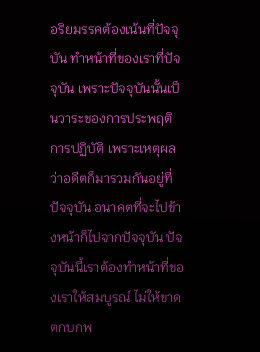อริยมรรคต้องเน้นที่ปัจจุบัน ทำหน้าที่ของเราที่ปัจจุบัน เพราะปัจจุบันนั้นเป็นวาระของการประพฤติการปฏิบัติ เพราะเหตุผลว่าอดีตก็มารวมกันอยู่ที่ปัจจุบัน อนาคตที่จะไปข้างหน้าก็ไปจากปัจจุบัน ปัจจุบันนี้เราต้องทำหน้าที่ของเราให้สมบูรณ์ ไม่ให้ขาดตกบกพ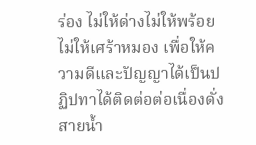ร่อง ไม่ให้ด่างไม่ให้พร้อยไม่ให้เศร้าหมอง เพื่อให้ความดีและปัญญาได้เป็นปฏิปทาได้ติดต่อต่อเนื่องดั่งสายน้ำ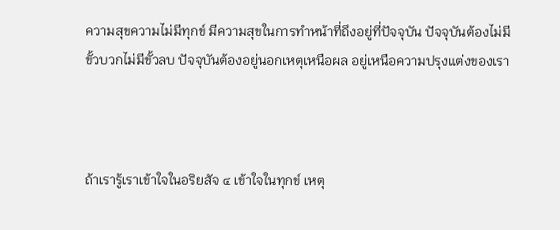ความสุขความไม่มีทุกข์ มีความสุขในการทำหน้าที่ถึงอยู่ที่ปัจจุบัน ปัจจุบันต้องไม่มีขั้วบวกไม่มีขั้วลบ ปัจจุบันต้องอยู่นอกเหตุเหนือผล อยู่เหนือความปรุงแต่งของเรา



ถ้าเรารู้เราเข้าใจในอริยสัจ ๔ เข้าใจในทุกข์ เหตุ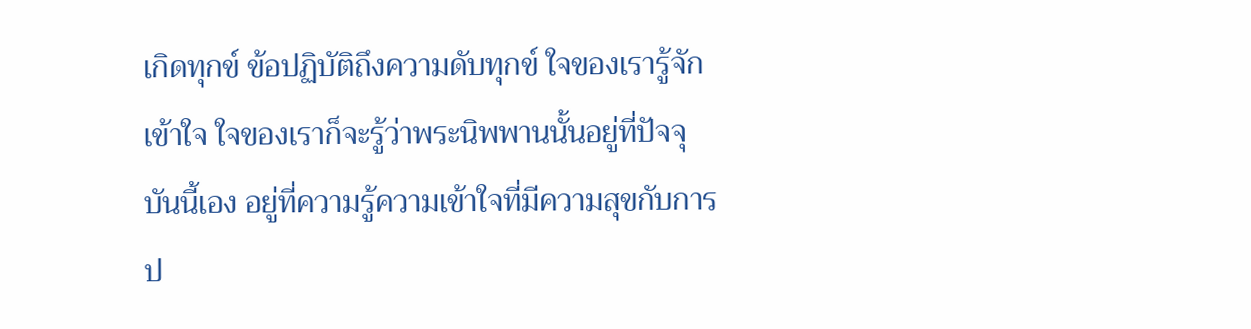เกิดทุกข์ ข้อปฏิบัติถึงความดับทุกข์ ใจของเรารู้จักเข้าใจ ใจของเราก็จะรู้ว่าพระนิพพานนั้นอยู่ที่ปัจจุบันนี้เอง อยู่ที่ความรู้ความเข้าใจที่มีความสุขกับการป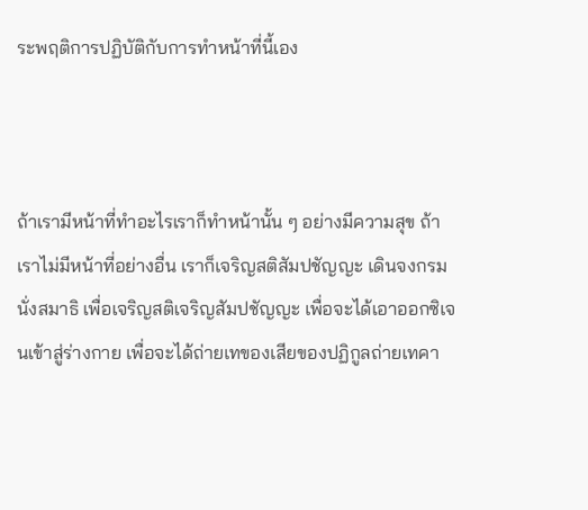ระพฤติการปฏิบัติกับการทำหน้าที่นี้เอง



ถ้าเรามีหน้าที่ทำอะไรเราก็ทำหน้านั้น ๆ อย่างมีความสุข ถ้าเราไม่มีหน้าที่อย่างอื่น เราก็เจริญสติสัมปชัญญะ เดินจงกรมนั่งสมาธิ เพื่อเจริญสติเจริญสัมปชัญญะ เพื่อจะได้เอาออกซิเจนเข้าสู่ร่างกาย เพื่อจะได้ถ่ายเทของเสียของปฏิกูลถ่ายเทคา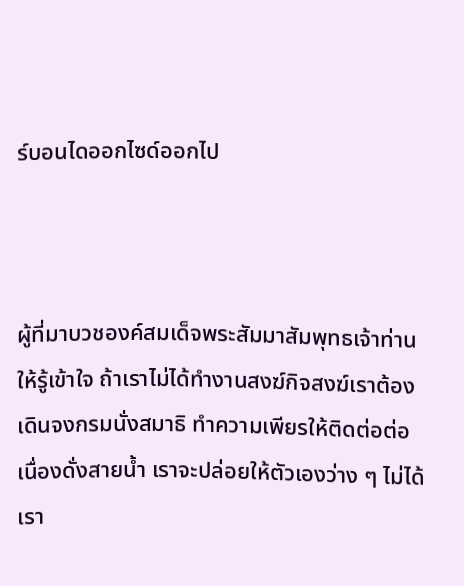ร์บอนไดออกไซด์ออกไป



ผู้ที่มาบวชองค์สมเด็จพระสัมมาสัมพุทธเจ้าท่านให้รู้เข้าใจ ถ้าเราไม่ได้ทำงานสงฆ์กิจสงฆ์เราต้องเดินจงกรมนั่งสมาธิ ทำความเพียรให้ติดต่อต่อเนื่องดั่งสายน้ำ เราจะปล่อยให้ตัวเองว่าง ๆ ไม่ได้ เรา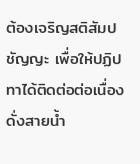ต้องเจริญสติสัมปชัญญะ เพื่อให้ปฏิปทาได้ติดต่อต่อเนื่องดั่งสายน้ำ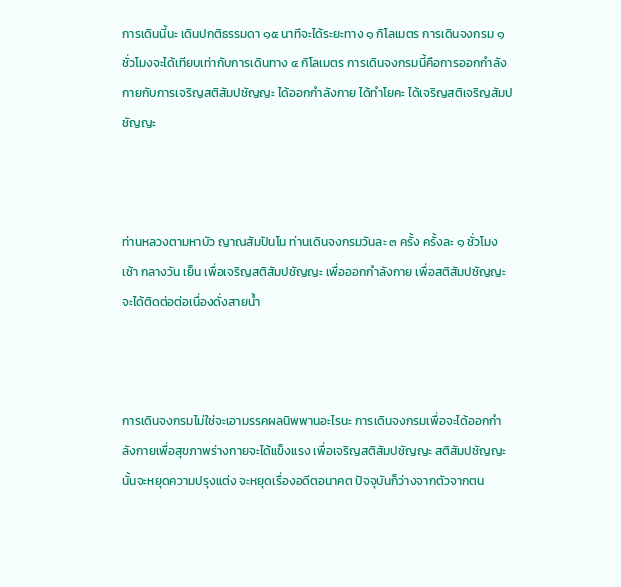การเดินนี้นะ เดินปกติธรรมดา ๑๕ นาทีจะได้ระยะทาง ๑ กิโลเมตร การเดินจงกรม ๑ ชั่วโมงจะได้เทียบเท่ากับการเดินทาง ๔ กิโลเมตร การเดินจงกรมนี้คือการออกกำลังกายกับการเจริญสติสัมปชัญญะ ได้ออกกำลังกาย ได้ทำโยคะ ได้เจริญสติเจริญสัมปชัญญะ



ท่านหลวงตามหาบัว ญาณสัมปันโน ท่านเดินจงกรมวันละ ๓ ครั้ง ครั้งละ ๑ ชั่วโมง เช้า กลางวัน เย็น เพื่อเจริญสติสัมปชัญญะ เพื่อออกกำลังกาย เพื่อสติสัมปชัญญะจะได้ติดต่อต่อเนื่องดั่งสายน้ำ



การเดินจงกรมไม่ใช่จะเอามรรคผลนิพพานอะไรนะ การเดินจงกรมเพื่อจะได้ออกกำลังกายเพื่อสุขภาพร่างกายจะได้แข็งแรง เพื่อเจริญสติสัมปชัญญะ สติสัมปชัญญะนั้นจะหยุดความปรุงแต่ง จะหยุดเรื่องอดีตอนาคต ปัจจุบันก็ว่างจากตัวจากตน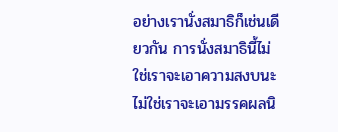อย่างเรานั่งสมาธิก็เช่นเดียวกัน การนั่งสมาธินี้ไม่ใช่เราจะเอาความสงบนะ ไม่ใช่เราจะเอามรรคผลนิ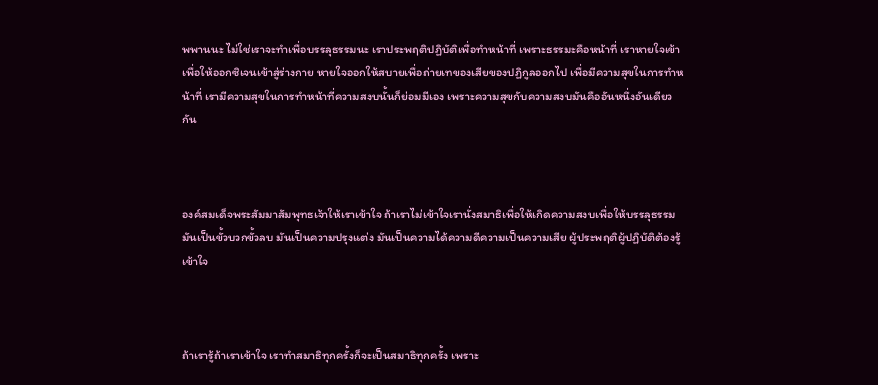พพานนะ ไม่ใช่เราจะทำเพื่อบรรลุธรรมนะ เราประพฤติปฏิบัติเพื่อทำหน้าที่ เพราะธรรมะคือหน้าที่ เราหายใจเข้าเพื่อให้ออกซิเจนเข้าสู่ร่างกาย หายใจออกให้สบายเพื่อถ่ายเทของเสียของปฏิกูลออกไป เพื่อมีความสุขในการทำหน้าที่ เรามีความสุขในการทำหน้าที่ความสงบนั้นก็ย่อมมีเอง เพราะความสุขกับความสงบมันคืออันหนึ่งอันเดียวกัน



องค์สมเด็จพระสัมมาสัมพุทธเจ้าให้เราเข้าใจ ถ้าเราไม่เข้าใจเรานั่งสมาธิเพื่อให้เกิดความสงบเพื่อให้บรรลุธรรม มันเป็นขั้วบวกขั้วลบ มันเป็นความปรุงแต่ง มันเป็นความได้ความดีความเป็นความเสีย ผู้ประพฤติผู้ปฏิบัติต้องรู้เข้าใจ



ถ้าเรารู้ถ้าเราเข้าใจ เราทำสมาธิทุกครั้งก็จะเป็นสมาธิทุกครั้ง เพราะ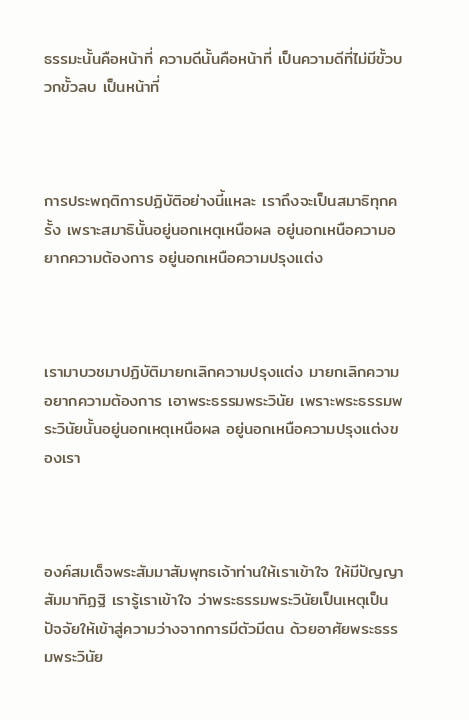ธรรมะนั้นคือหน้าที่ ความดีนั้นคือหน้าที่ เป็นความดีที่ไม่มีขั้วบวกขั้วลบ เป็นหน้าที่



การประพฤติการปฏิบัติอย่างนี้แหละ เราถึงจะเป็นสมาธิทุกครั้ง เพราะสมาธินั้นอยู่นอกเหตุเหนือผล อยู่นอกเหนือความอยากความต้องการ อยู่นอกเหนือความปรุงแต่ง



เรามาบวชมาปฏิบัติมายกเลิกความปรุงแต่ง มายกเลิกความอยากความต้องการ เอาพระธรรมพระวินัย เพราะพระธรรมพระวินัยนั้นอยู่นอกเหตุเหนือผล อยู่นอกเหนือความปรุงแต่งของเรา



องค์สมเด็จพระสัมมาสัมพุทธเจ้าท่านให้เราเข้าใจ ให้มีปัญญาสัมมาทิฏฐิ เรารู้เราเข้าใจ ว่าพระธรรมพระวินัยเป็นเหตุเป็นปัจจัยให้เข้าสู่ความว่างจากการมีตัวมีตน ด้วยอาศัยพระธรรมพระวินัย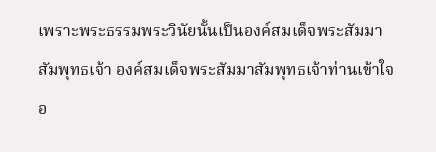เพราะพระธรรมพระวินัยนั้นเป็นองค์สมเด็จพระสัมมาสัมพุทธเจ้า องค์สมเด็จพระสัมมาสัมพุทธเจ้าท่านเข้าใจอ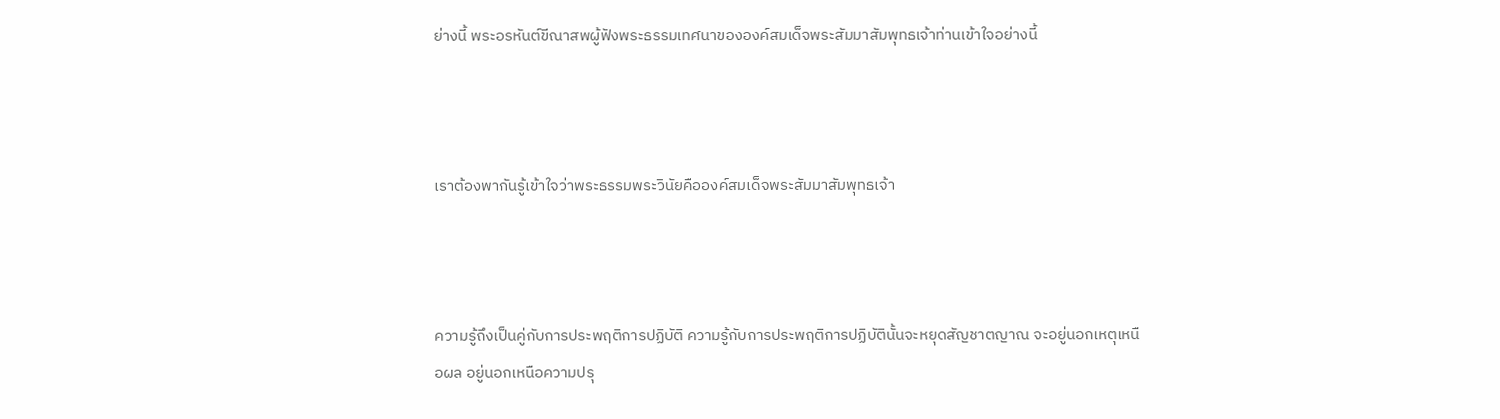ย่างนี้ พระอรหันต์ขีณาสพผู้ฟังพระธรรมเทศนาขององค์สมเด็จพระสัมมาสัมพุทธเจ้าท่านเข้าใจอย่างนี้



เราต้องพากันรู้เข้าใจว่าพระธรรมพระวินัยคือองค์สมเด็จพระสัมมาสัมพุทธเจ้า



ความรู้ถึงเป็นคู่กับการประพฤติการปฏิบัติ ความรู้กับการประพฤติการปฏิบัตินั้นจะหยุดสัญชาตญาณ จะอยู่นอกเหตุเหนือผล อยู่นอกเหนือความปรุ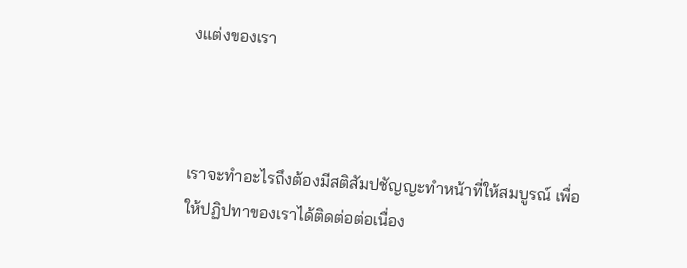งแต่งของเรา



เราจะทำอะไรถึงต้องมีสติสัมปชัญญะทำหน้าที่ให้สมบูรณ์ เพื่อให้ปฏิปทาของเราได้ติดต่อต่อเนื่อง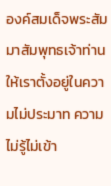องค์สมเด็จพระสัมมาสัมพุทธเจ้าท่านให้เราตั้งอยู่ในความไม่ประมาท ความไม่รู้ไม่เข้า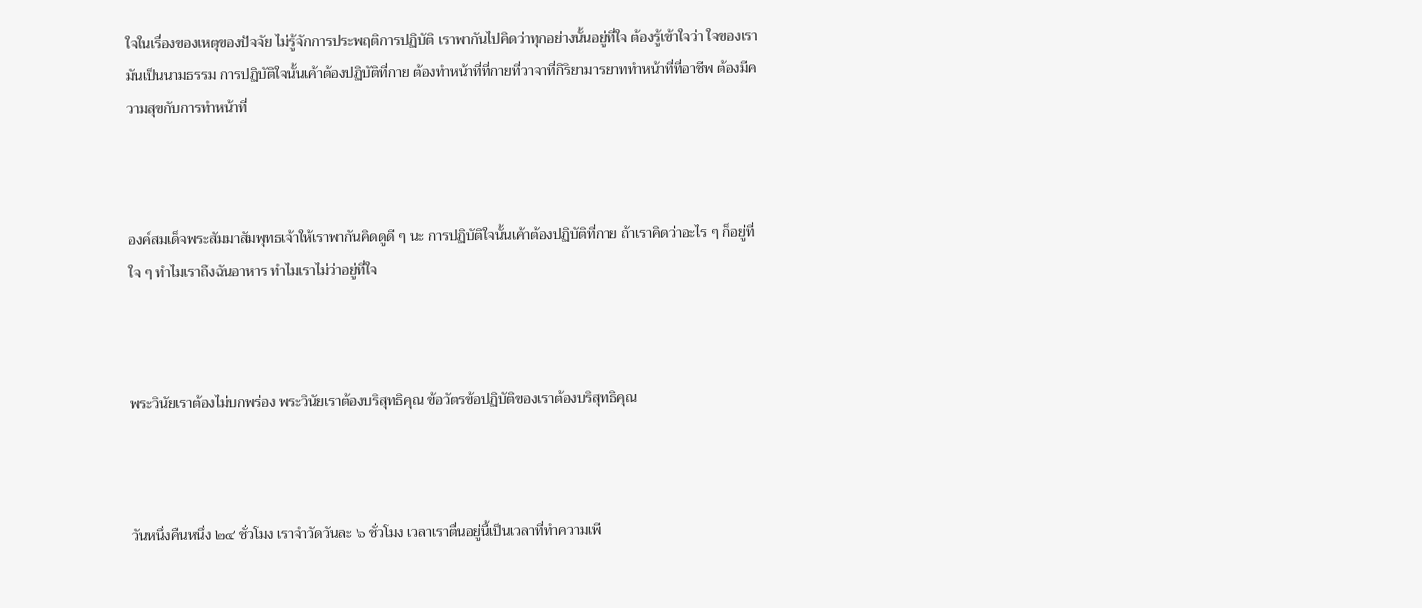ใจในเรื่องของเหตุของปัจจัย ไม่รู้จักการประพฤติการปฏิบัติ เราพากันไปคิดว่าทุกอย่างนั้นอยู่ที่ใจ ต้องรู้เข้าใจว่า ใจของเรามันเป็นนามธรรม การปฏิบัติใจนั้นเค้าต้องปฏิบัติที่กาย ต้องทำหน้าที่ที่กายที่วาจาที่กิริยามารยาททำหน้าที่ที่อาชีพ ต้องมีความสุขกับการทำหน้าที่



องค์สมเด็จพระสัมมาสัมพุทธเจ้าให้เราพากันคิดดูดี ๆ นะ การปฏิบัติใจนั้นเค้าต้องปฏิบัติที่กาย ถ้าเราคิดว่าอะไร ๆ ก็อยู่ที่ใจ ๆ ทำไมเราถึงฉันอาหาร ทำไมเราไม่ว่าอยู่ที่ใจ



พระวินัยเราต้องไม่บกพร่อง พระวินัยเราต้องบริสุทธิคุณ ข้อวัตรข้อปฏิบัติของเราต้องบริสุทธิคุณ



วันหนึ่งคืนหนึ่ง ๒๔ ชั่วโมง เราจำวัดวันละ ๖ ชั่วโมง เวลาเราตื่นอยู่นี้เป็นเวลาที่ทำความเพี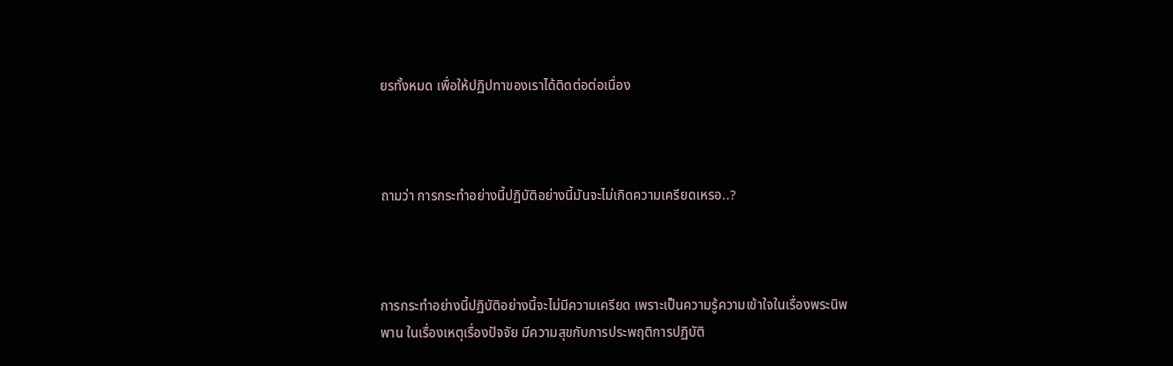ยรทั้งหมด เพื่อให้ปฏิปทาของเราได้ติดต่อต่อเนื่อง



ถามว่า การกระทำอย่างนี้ปฏิบัติอย่างนี้มันจะไม่เกิดความเครียดเหรอ..?



การกระทำอย่างนี้ปฏิบัติอย่างนี้จะไม่มีความเครียด เพราะเป็นความรู้ความเข้าใจในเรื่องพระนิพพาน ในเรื่องเหตุเรื่องปัจจัย มีความสุขกับการประพฤติการปฏิบัติ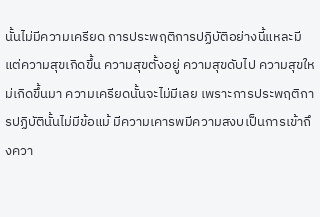นั้นไม่มีความเครียด การประพฤติการปฏิบัติอย่างนี้แหละมีแต่ความสุขเกิดขึ้น ความสุขตั้งอยู่ ความสุขดับไป ความสุขใหม่เกิดขึ้นมา ความเครียดนั้นจะไม่มีเลย เพราะการประพฤติการปฏิบัตินั้นไม่มีข้อแม้ มีความเคารพมีความสงบเป็นการเข้าถึงควา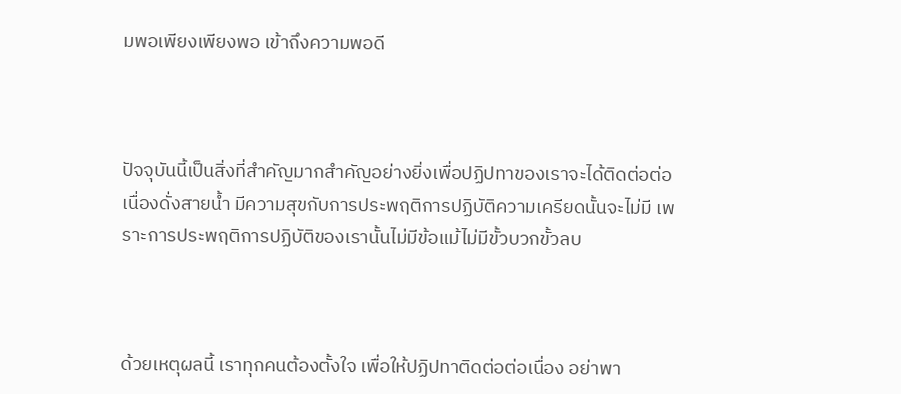มพอเพียงเพียงพอ เข้าถึงความพอดี



ปัจจุบันนี้เป็นสิ่งที่สำคัญมากสำคัญอย่างยิ่งเพื่อปฏิปทาของเราจะได้ติดต่อต่อเนื่องดั่งสายน้ำ มีความสุขกับการประพฤติการปฏิบัติความเครียดนั้นจะไม่มี เพราะการประพฤติการปฏิบัติของเรานั้นไม่มีข้อแม้ไม่มีขั้วบวกขั้วลบ



ด้วยเหตุผลนี้ เราทุกคนต้องตั้งใจ เพื่อให้ปฏิปทาติดต่อต่อเนื่อง อย่าพา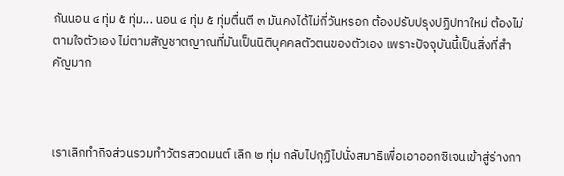กันนอน ๔ ทุ่ม ๕ ทุ่ม... นอน ๔ ทุ่ม ๕ ทุ่มตื่นตี ๓ มันคงได้ไม่กี่วันหรอก ต้องปรับปรุงปฏิปทาใหม่ ต้องไม่ตามใจตัวเอง ไม่ตามสัญชาตญาณที่มันเป็นนิติบุคคลตัวตนของตัวเอง เพราะปัจจุบันนี้เป็นสิ่งที่สำคัญมาก



เราเลิกทำกิจส่วนรวมทำวัตรสวดมนต์ เลิก ๒ ทุ่ม กลับไปกุฏิไปนั่งสมาธิเพื่อเอาออกซิเจนเข้าสู่ร่างกา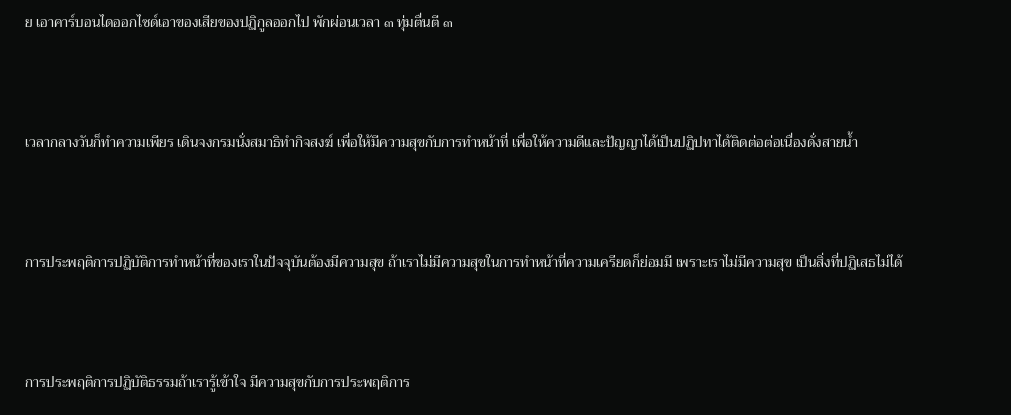ย เอาคาร์บอนไดออกไซด์เอาของเสียของปฏิกูลออกไป พักผ่อนเวลา ๓ ทุ่มตื่นตี ๓



เวลากลางวันก็ทำความเพียร เดินจงกรมนั่งสมาธิทำกิจสงฆ์ เพื่อให้มีความสุขกับการทำหน้าที่ เพื่อให้ความดีและปัญญาได้เป็นปฏิปทาได้ติดต่อต่อเนื่องดั่งสายน้ำ



การประพฤติการปฏิบัติการทำหน้าที่ของเราในปัจจุบันต้องมีความสุข ถ้าเราไม่มีความสุขในการทำหน้าที่ความเครียดก็ย่อมมี เพราะเราไม่มีความสุข เป็นสิ่งที่ปฏิเสธไม่ได้



การประพฤติการปฏิบัติธรรมถ้าเรารู้เข้าใจ มีความสุขกับการประพฤติการ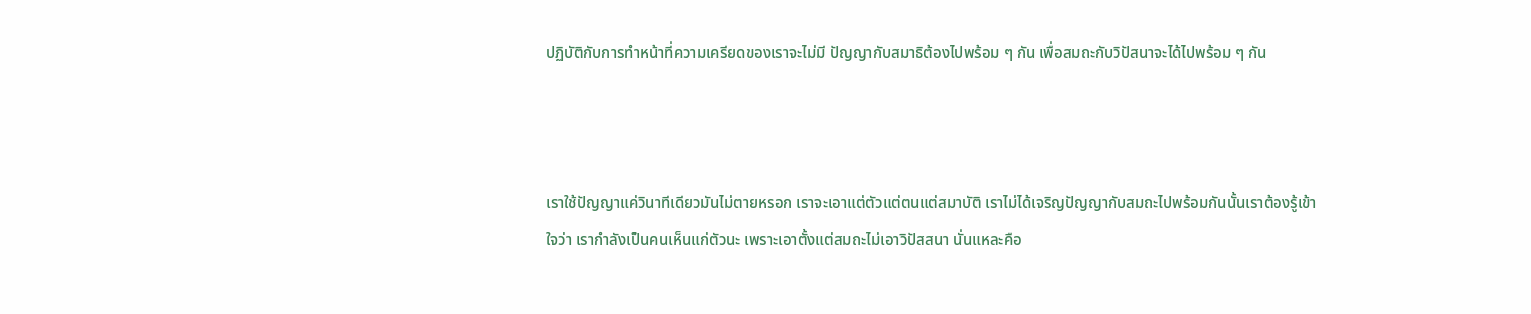ปฏิบัติกับการทำหน้าที่ความเครียดของเราจะไม่มี ปัญญากับสมาธิต้องไปพร้อม ๆ กัน เพื่อสมถะกับวิปัสนาจะได้ไปพร้อม ๆ กัน



เราใช้ปัญญาแค่วินาทีเดียวมันไม่ตายหรอก เราจะเอาแต่ตัวแต่ตนแต่สมาบัติ เราไม่ได้เจริญปัญญากับสมถะไปพร้อมกันนั้นเราต้องรู้เข้าใจว่า เรากำลังเป็นคนเห็นแก่ตัวนะ เพราะเอาตั้งแต่สมถะไม่เอาวิปัสสนา นั่นแหละคือ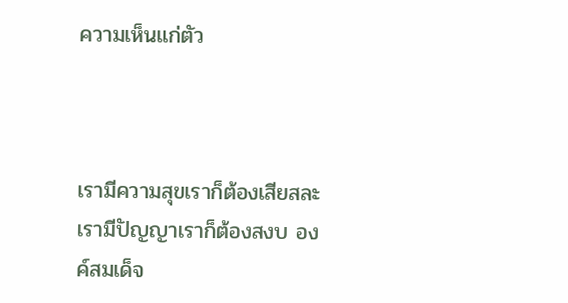ความเห็นแก่ตัว



เรามีความสุขเราก็ต้องเสียสละ เรามีปัญญาเราก็ต้องสงบ องค์สมเด็จ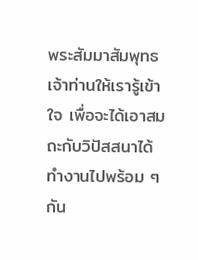พระสัมมาสัมพุทธเจ้าท่านให้เรารู้เข้าใจ เพื่อจะได้เอาสมถะกับวิปัสสนาได้ทำงานไปพร้อม ๆ กัน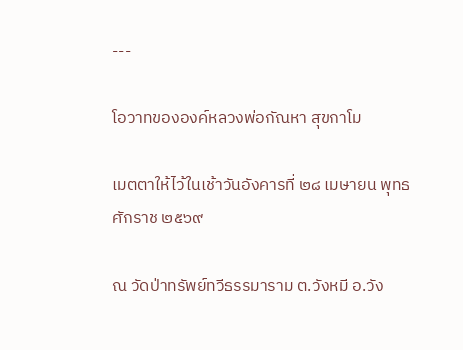---

โอวาทขององค์หลวงพ่อกัณหา สุขกาโม

เมตตาให้ไว้ในเช้าวันอังคารที่ ๒๘ เมษายน พุทธศักราช ๒๕๖๙

ณ วัดป่าทรัพย์ทวีธรรมาราม ต.วังหมี อ.วัง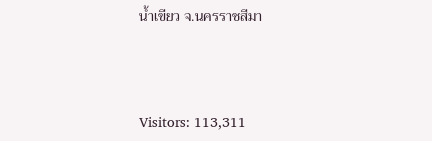น้ำเขียว จ.นครราชสีมา



Visitors: 113,311